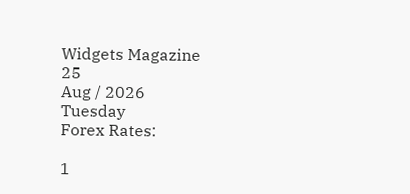Widgets Magazine
25
Aug / 2026
Tuesday
Forex Rates:

1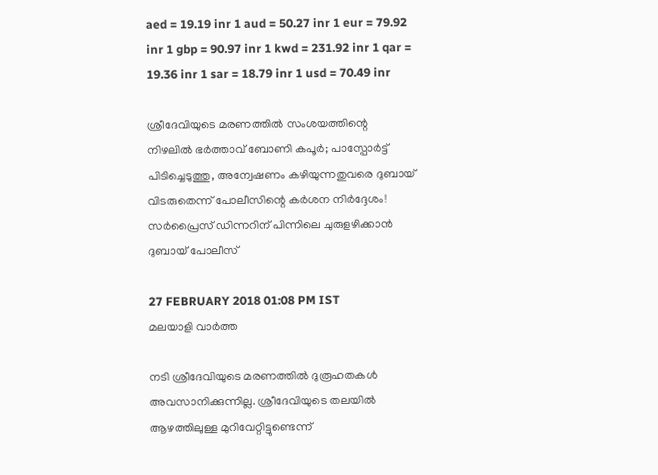aed = 19.19 inr 1 aud = 50.27 inr 1 eur = 79.92 inr 1 gbp = 90.97 inr 1 kwd = 231.92 inr 1 qar = 19.36 inr 1 sar = 18.79 inr 1 usd = 70.49 inr

ശ്രീദേവിയുടെ മരണത്തിൽ സംശയത്തിന്റെ നിഴലിൽ ഭർത്താവ് ബോണി കപൂർ; പാസ്പോർട്ട് പിടിച്ചെടുത്തു, അന്വേഷണം കഴിയുന്നതുവരെ ദുബായ് വിടരുതെന്ന് പോലീസിന്റെ കർശന നിർദ്ദേശം! സർപ്രൈസ് ഡിന്നറിന് പിന്നിലെ ചുരുളഴിക്കാൻ ദുബായ് പോലീസ്

27 FEBRUARY 2018 01:08 PM IST
മലയാളി വാര്‍ത്ത

നടി ശ്രീദേവിയുടെ മരണത്തില്‍ ദുരൂഹതകള്‍ അവസാനിക്കുന്നില്ല. ശ്രീദേവിയുടെ തലയില്‍ ആഴത്തിലുള്ള മുറിവേറ്റിട്ടുണ്ടെന്ന്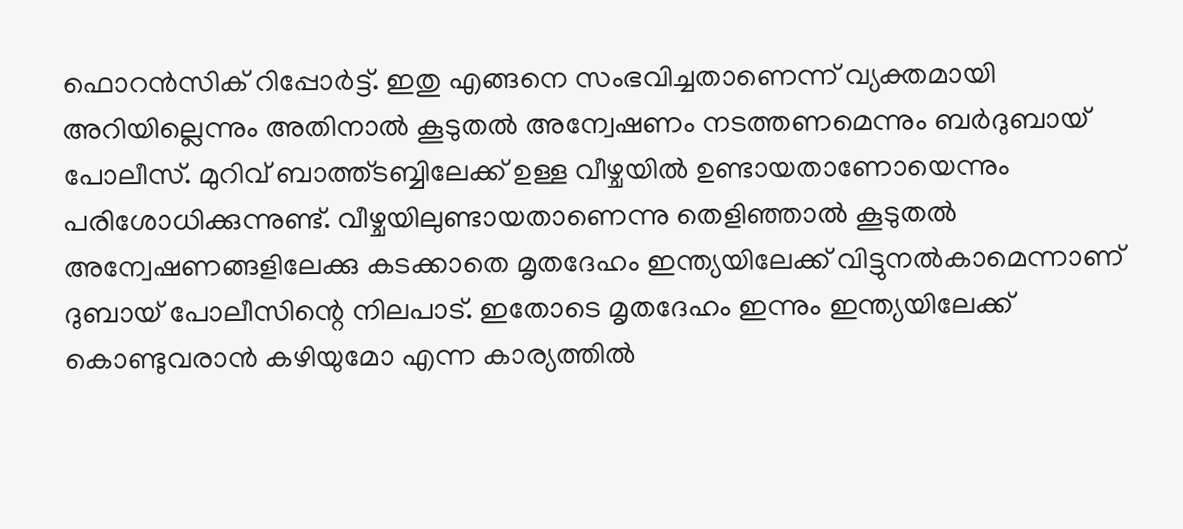ഫൊറന്‍സിക് റിപ്പോര്‍ട്ട്. ഇതു എങ്ങനെ സംഭവിച്ചതാണെന്ന് വ്യക്തമായി അറിയില്ലെന്നും അതിനാല്‍ കൂടുതല്‍ അന്വേഷണം നടത്തണമെന്നും ബര്‍ദുബായ് പോലീസ്. മുറിവ് ബാത്ത്ടബ്ബിലേക്ക് ഉള്ള വീഴ്ചയില്‍ ഉണ്ടായതാണോയെന്നും പരിശോധിക്കുന്നുണ്ട്. വീഴ്ചയിലുണ്ടായതാണെന്നു തെളിഞ്ഞാല്‍ കൂടുതല്‍ അന്വേഷണങ്ങളിലേക്കു കടക്കാതെ മൃതദേഹം ഇന്ത്യയിലേക്ക് വിട്ടുനല്‍കാമെന്നാണ് ദുബായ് പോലീസിന്റെ നിലപാട്. ഇതോടെ മൃതദേഹം ഇന്നും ഇന്ത്യയിലേക്ക് കൊണ്ടുവരാന്‍ കഴിയുമോ എന്ന കാര്യത്തില്‍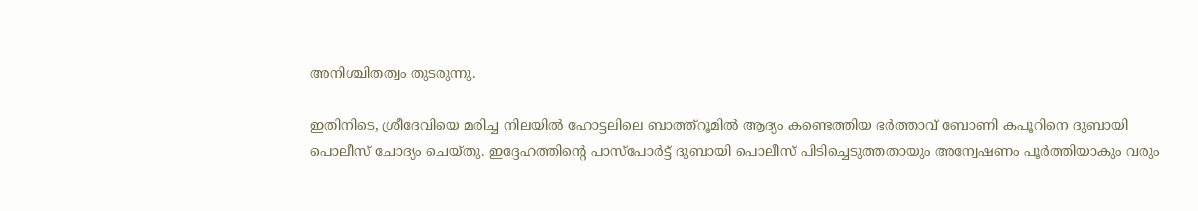അനിശ്ചിതത്വം തുടരുന്നു.

ഇതിനിടെ, ശ്രീദേവിയെ മരിച്ച നിലയില്‍ ഹോട്ടലിലെ ബാത്ത്റൂമില്‍ ആദ്യം കണ്ടെത്തിയ ഭര്‍ത്താവ് ബോണി കപൂറിനെ ദുബായി പൊലീസ് ചോദ്യം ചെയ്തു. ഇദ്ദേഹത്തിന്റെ പാസ്പോര്‍ട്ട് ദുബായി പൊലീസ് പിടിച്ചെടുത്തതായും അന്വേഷണം പൂര്‍ത്തിയാകും വരും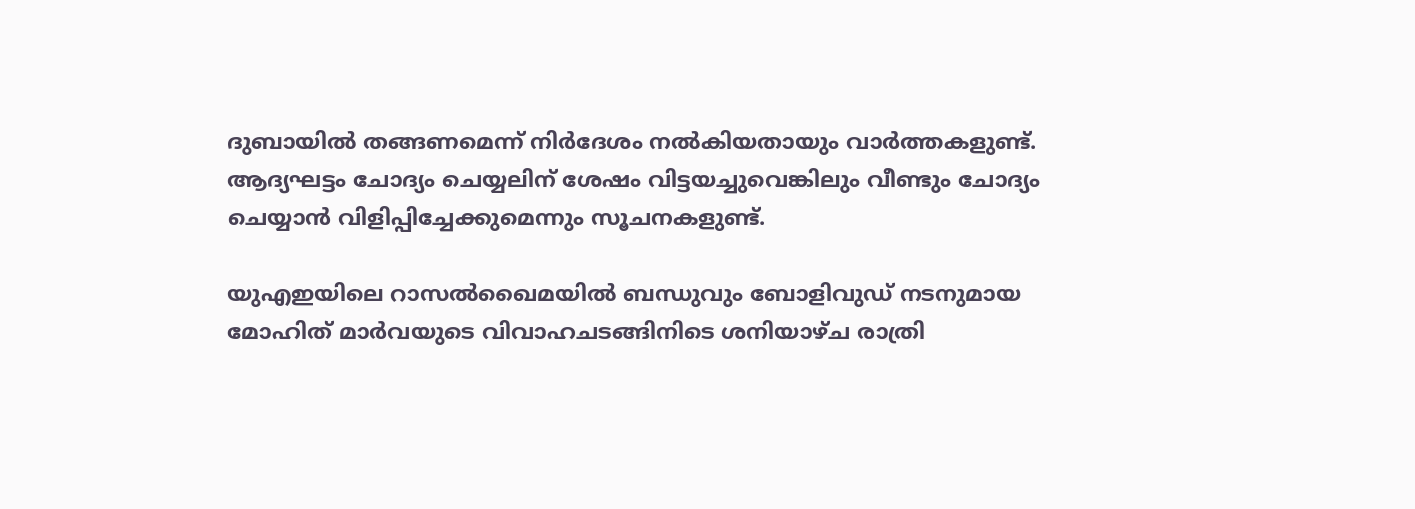ദുബായില്‍ തങ്ങണമെന്ന് നിര്‍ദേശം നല്‍കിയതായും വാര്‍ത്തകളുണ്ട്. ആദ്യഘട്ടം ചോദ്യം ചെയ്യലിന് ശേഷം വിട്ടയച്ചുവെങ്കിലും വീണ്ടും ചോദ്യം ചെയ്യാന്‍ വിളിപ്പിച്ചേക്കുമെന്നും സൂചനകളുണ്ട്.

യുഎഇയിലെ റാസല്‍ഖൈമയില്‍ ബന്ധുവും ബോളിവുഡ് നടനുമായ മോഹിത് മാര്‍വയുടെ വിവാഹചടങ്ങിനിടെ ശനിയാഴ്ച രാത്രി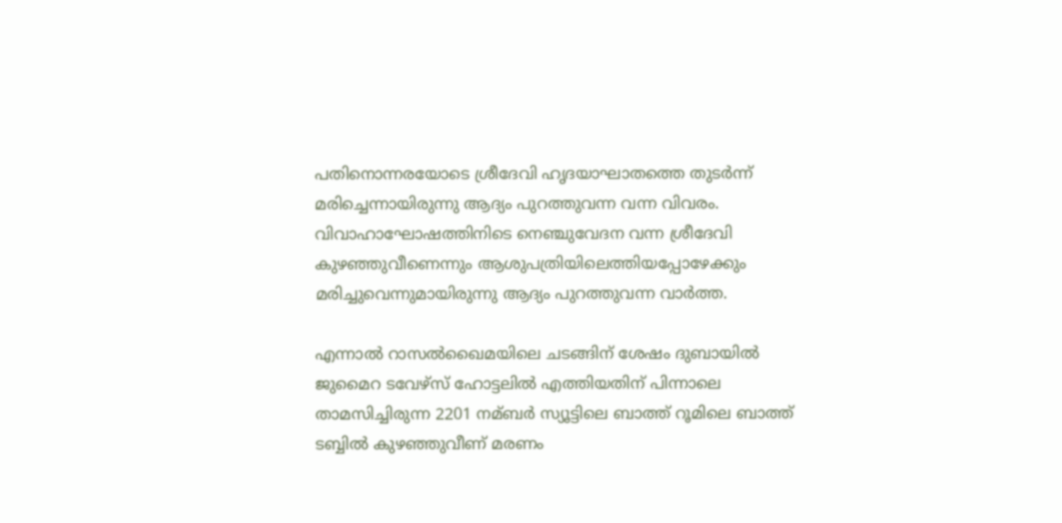പതിനൊന്നരയോടെ ശ്രീദേവി ഹൃദയാഘാതത്തെ തുടര്‍ന്ന് മരിച്ചെന്നായിരുന്നു ആദ്യം പുറത്തുവന്ന വന്ന വിവരം. വിവാഹാഘോഷത്തിനിടെ നെഞ്ചുവേദന വന്ന ശ്രീദേവി കുഴഞ്ഞുവീണെന്നും ആശുപത്രിയിലെത്തിയപ്പോഴേക്കും മരിച്ചുവെന്നുമായിരുന്നു ആദ്യം പുറത്തുവന്ന വാര്‍ത്ത.

എന്നാല്‍ റാസല്‍ഖൈമയിലെ ചടങ്ങിന് ശേഷം ദുബായില്‍ ജുമൈറ ടവേഴ്സ് ഹോട്ടലില്‍ എത്തിയതിന് പിന്നാലെ താമസിച്ചിരുന്ന 2201 നമ്ബര്‍ സ്യൂട്ടിലെ ബാത്ത് റൂമിലെ ബാത്ത് ടബ്ബില്‍ കുഴഞ്ഞുവീണ് മരണം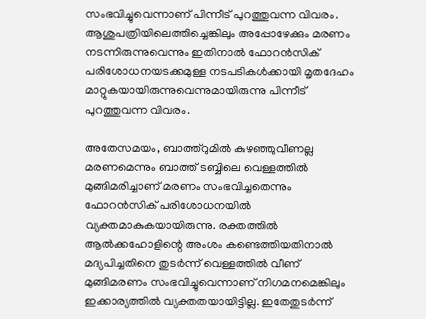സംഭവിച്ചുവെന്നാണ് പിന്നീട് പുറത്തുവന്ന വിവരം. ആശുപത്രിയിലെത്തിച്ചെങ്കിലും അപ്പോഴേക്കും മരണം നടന്നിരുന്നുവെന്നും ഇതിനാല്‍ ഫോറന്‍സിക് പരിശോധനയടക്കമുള്ള നടപടികള്‍ക്കായി മൃതദേഹം മാറ്റുകയായിരുന്നുവെന്നുമായിരുന്നു പിന്നീട് പുറത്തുവന്ന വിവരം.

അതേസമയം, ബാത്ത്റുമില്‍ കുഴഞ്ഞുവീണല്ല മരണമെന്നും ബാത്ത് ടബ്ബിലെ വെള്ളത്തില്‍ മുങ്ങിമരിച്ചാണ് മരണം സംഭവിച്ചതെന്നും ഫോറന്‍സിക് പരിശോധനയില്‍ വ്യക്തമാകുകയായിരുന്നു. രക്തത്തില്‍ ആല്‍ക്കഹോളിന്റെ അംശം കണ്ടെത്തിയതിനാല്‍ മദ്യപിച്ചതിനെ തുടര്‍ന്ന് വെള്ളത്തില്‍ വീണ് മുങ്ങിമരണം സംഭവിച്ചുവെന്നാണ് നിഗമനമെങ്കിലും ഇക്കാര്യത്തില്‍ വ്യക്തതയായിട്ടില്ല. ഇതേതുടര്‍ന്ന്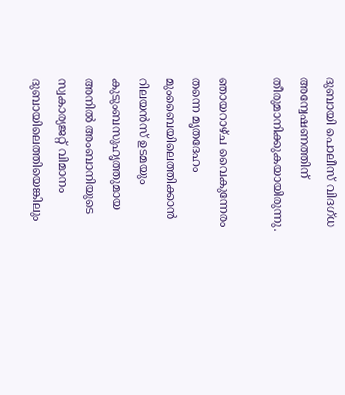ദുബായി പൊലീസ് വിദഗ്ധ അന്വേഷണത്തിന് തീരുമാനിക്കുകയായിരുന്നു.

ഞായറാഴ്ച വൈകുന്നേരം തന്നെ മൃതദേഹം മുംബൈയിലെത്തിക്കാന്‍ റിലയന്‍സ് ഉടമയും കുടുംബസുഹൃത്തുമായ അനില്‍ അംബാനിയുടെ സ്വകാര്യജറ്റ് വിമാനം ദുബായിലെത്തിയെങ്കിലും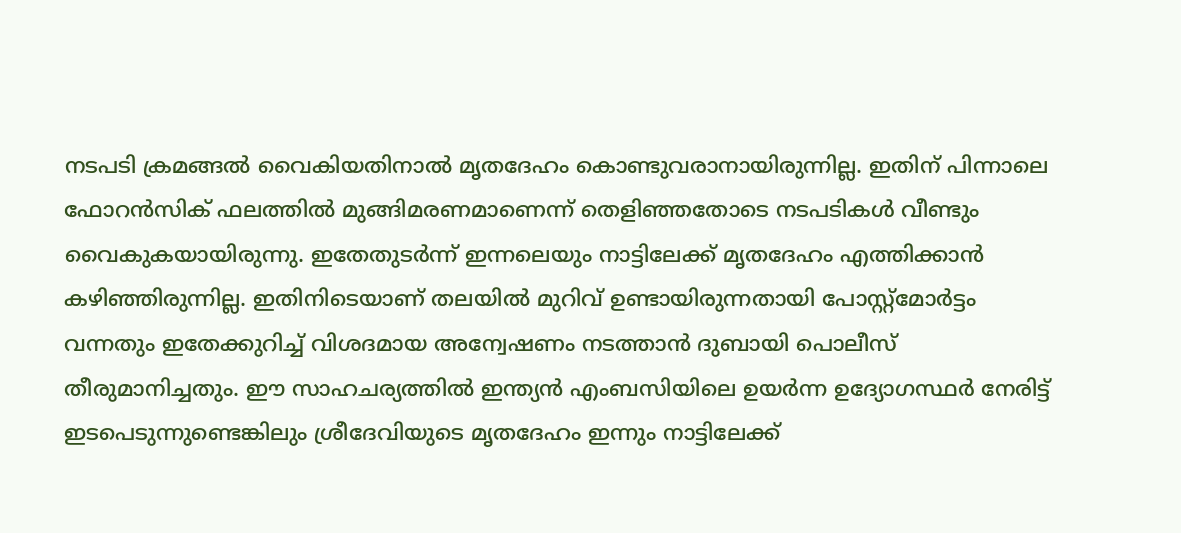നടപടി ക്രമങ്ങല്‍ വൈകിയതിനാല്‍ മൃതദേഹം കൊണ്ടുവരാനായിരുന്നില്ല. ഇതിന് പിന്നാലെ ഫോറന്‍സിക് ഫലത്തില്‍ മുങ്ങിമരണമാണെന്ന് തെളിഞ്ഞതോടെ നടപടികള്‍ വീണ്ടും വൈകുകയായിരുന്നു. ഇതേതുടര്‍ന്ന് ഇന്നലെയും നാട്ടിലേക്ക് മൃതദേഹം എത്തിക്കാന്‍ കഴിഞ്ഞിരുന്നില്ല. ഇതിനിടെയാണ് തലയില്‍ മുറിവ് ഉണ്ടായിരുന്നതായി പോസ്റ്റ്മോര്‍ട്ടം വന്നതും ഇതേക്കുറിച്ച്‌ വിശദമായ അന്വേഷണം നടത്താന്‍ ദുബായി പൊലീസ് തീരുമാനിച്ചതും. ഈ സാഹചര്യത്തില്‍ ഇന്ത്യന്‍ എംബസിയിലെ ഉയര്‍ന്ന ഉദ്യോഗസ്ഥര്‍ നേരിട്ട് ഇടപെടുന്നുണ്ടെങ്കിലും ശ്രീദേവിയുടെ മൃതദേഹം ഇന്നും നാട്ടിലേക്ക്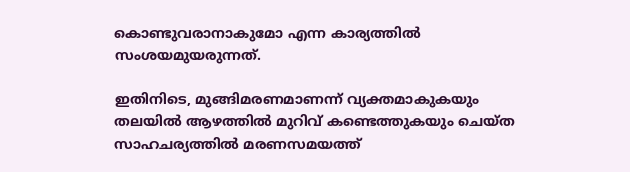കൊണ്ടുവരാനാകുമോ എന്ന കാര്യത്തില്‍ സംശയമുയരുന്നത്.

ഇതിനിടെ, മുങ്ങിമരണമാണന്ന് വ്യക്തമാകുകയും തലയില്‍ ആഴത്തില്‍ മുറിവ് കണ്ടെത്തുകയും ചെയ്ത സാഹചര്യത്തില്‍ മരണസമയത്ത്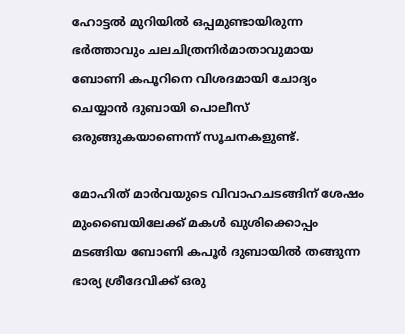ഹോട്ടല്‍ മുറിയില്‍ ഒപ്പമുണ്ടായിരുന്ന ഭര്‍ത്താവും ചലചിത്രനിര്‍മാതാവുമായ ബോണി കപൂറിനെ വിശദമായി ചോദ്യം ചെയ്യാന്‍ ദുബായി പൊലീസ് ഒരുങ്ങുകയാണെന്ന് സൂചനകളുണ്ട്.

മോഹിത് മാര്‍വയുടെ വിവാഹചടങ്ങിന് ശേഷം മുംബൈയിലേക്ക് മകള്‍ ഖുശിക്കൊപ്പം മടങ്ങിയ ബോണി കപൂര്‍ ദുബായില്‍ തങ്ങുന്ന ഭാര്യ ശ്രീദേവിക്ക് ഒരു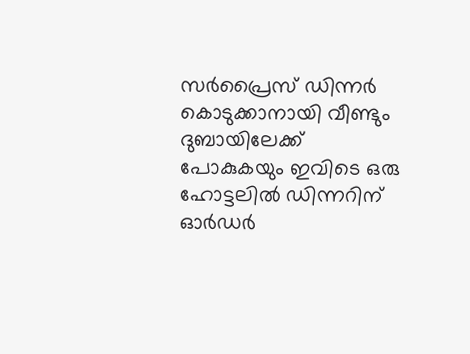സര്‍പ്രൈസ് ഡിന്നര്‍ കൊടുക്കാനായി വീണ്ടും ദുബായിലേക്ക് പോകുകയും ഇവിടെ ഒരു ഹോട്ടലില്‍ ഡിന്നറിന് ഓര്‍ഡര്‍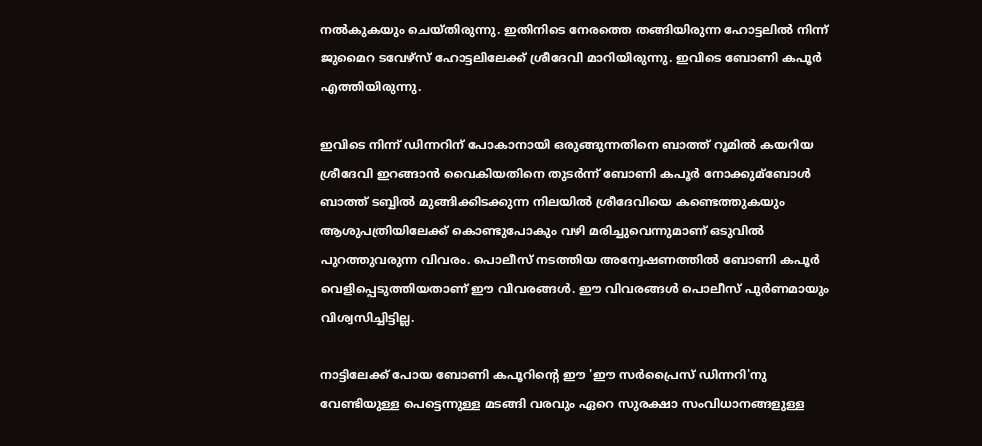നല്‍കുകയും ചെയ്തിരുന്നു. ഇതിനിടെ നേരത്തെ തങ്ങിയിരുന്ന ഹോട്ടലില്‍ നിന്ന് ജുമൈറ ടവേഴ്സ് ഹോട്ടലിലേക്ക് ശ്രീദേവി മാറിയിരുന്നു. ഇവിടെ ബോണി കപൂര്‍ എത്തിയിരുന്നു.

ഇവിടെ നിന്ന് ഡിന്നറിന് പോകാനായി ഒരുങ്ങുന്നതിനെ ബാത്ത് റൂമില്‍ കയറിയ ശ്രീദേവി ഇറങ്ങാന്‍ വൈകിയതിനെ തുടര്‍ന്ന് ബോണി കപൂര്‍ നോക്കുമ്ബോള്‍ ബാത്ത് ടബ്ബില്‍ മുങ്ങിക്കിടക്കുന്ന നിലയില്‍ ശ്രീദേവിയെ കണ്ടെത്തുകയും ആശുപത്രിയിലേക്ക് കൊണ്ടുപോകും വഴി മരിച്ചുവെന്നുമാണ് ഒടുവില്‍ പുറത്തുവരുന്ന വിവരം. പൊലീസ് നടത്തിയ അന്വേഷണത്തില്‍ ബോണി കപൂര്‍ വെളിപ്പെടുത്തിയതാണ് ഈ വിവരങ്ങള്‍. ഈ വിവരങ്ങള്‍ പൊലീസ് പുര്‍ണമായും വിശ്വസിച്ചിട്ടില്ല.

നാട്ടിലേക്ക് പോയ ബോണി കപൂറിന്റെ ഈ 'ഈ സര്‍പ്രൈസ് ഡിന്നറി'നു വേണ്ടിയുള്ള പെട്ടെന്നുള്ള മടങ്ങി വരവും ഏറെ സുരക്ഷാ സംവിധാനങ്ങളുള്ള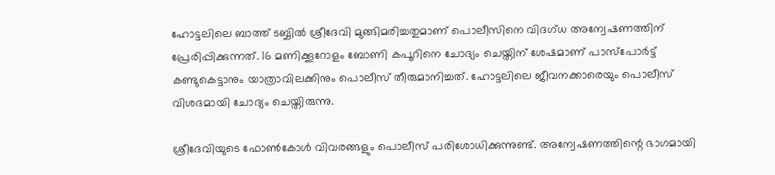ഹോട്ടലിലെ ബാത്ത് ടബ്ബില്‍ ശ്രീദേവി മുങ്ങിമരിച്ചതുമാണ് പൊലീസിനെ വിദഗ്ധ അന്വേഷണത്തിന് പ്രേരിപ്പിക്കുന്നത്. 16 മണിക്കൂറോളം ബോണി കപൂറിനെ ചോദ്യം ചെയ്തിന് ശേഷമാണ് പാസ്പോര്‍ട്ട് കണ്ടുകെട്ടാനും യാത്രാവിലക്കിനും പൊലീസ് തീരുമാനിച്ചത്. ഹോട്ടലിലെ ജീവനക്കാരെയും പൊലീസ് വിശദമായി ചോദ്യം ചെയ്തിരുന്നു.

ശ്രീദേവിയുടെ ഫോണ്‍കോള്‍ വിവരങ്ങളും പൊലീസ് പരിശോധിക്കുന്നുണ്ട്. അന്വേഷണത്തിന്റെ ഭാഗമായി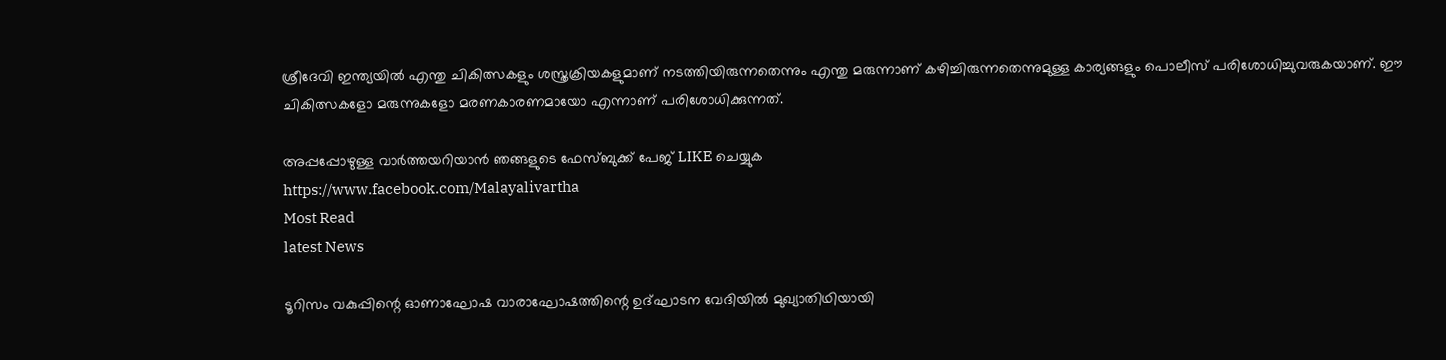ശ്രീദേവി ഇന്ത്യയില്‍ എന്തു ചികിത്സകളും ശസ്ത്രക്രിയകളുമാണ് നടത്തിയിരുന്നതെന്നും എന്തു മരുന്നാണ് കഴിച്ചിരുന്നതെന്നുമുള്ള കാര്യങ്ങളും പൊലീസ് പരിശോധിച്ചുവരുകയാണ്. ഈ ചികിത്സകളോ മരുന്നുകളോ മരണകാരണമായോ എന്നാണ് പരിശോധിക്കുന്നത്.

അപ്പപ്പോഴുള്ള വാര്‍ത്തയറിയാന്‍ ഞങ്ങളുടെ ഫേസ്‌ബുക്ക്‌ പേജ് LIKE ചെയ്യുക
https://www.facebook.com/Malayalivartha
Most Read
latest News

ടൂറിസം വകുപ്പിന്റെ ഓണാഘോഷ വാരാഘോഷത്തിന്റെ ഉദ്ഘാടന വേദിയില്‍ മുഖ്യാതിഥിയായി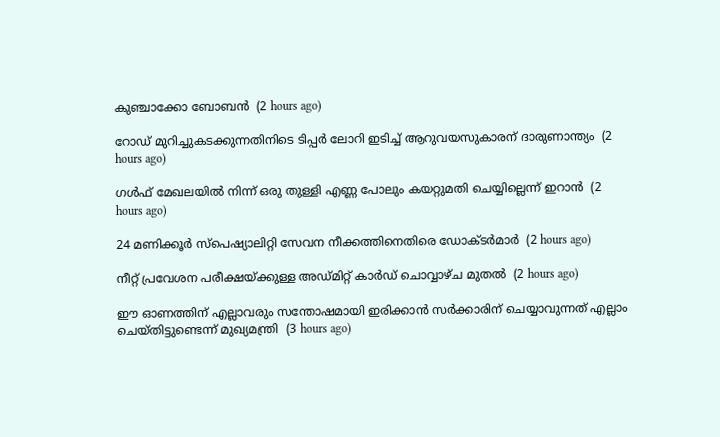കുഞ്ചാക്കോ ബോബന്‍  (2 hours ago)

റോഡ് മുറിച്ചുകടക്കുന്നതിനിടെ ടിപ്പര്‍ ലോറി ഇടിച്ച് ആറുവയസുകാരന് ദാരുണാന്ത്യം  (2 hours ago)

ഗള്‍ഫ് മേഖലയില്‍ നിന്ന് ഒരു തുള്ളി എണ്ണ പോലും കയറ്റുമതി ചെയ്യില്ലെന്ന് ഇറാന്‍  (2 hours ago)

24 മണിക്കൂര്‍ സ്‌പെഷ്യാലിറ്റി സേവന നീക്കത്തിനെതിരെ ഡോക്ടര്‍മാര്‍  (2 hours ago)

നീറ്റ് പ്രവേശന പരീക്ഷയ്ക്കുള്ള അഡ്മിറ്റ് കാര്‍ഡ് ചൊവ്വാഴ്ച മുതല്‍  (2 hours ago)

ഈ ഓണത്തിന് എല്ലാവരും സന്തോഷമായി ഇരിക്കാന്‍ സര്‍ക്കാരിന് ചെയ്യാവുന്നത് എല്ലാം ചെയ്തിട്ടുണ്ടെന്ന് മുഖ്യമന്ത്രി  (3 hours ago)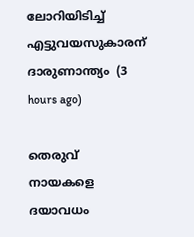ലോറിയിടിച്ച് എട്ടുവയസുകാരന് ദാരുണാന്ത്യം  (3 hours ago)

തെരുവ് നായകളെ ദയാവധം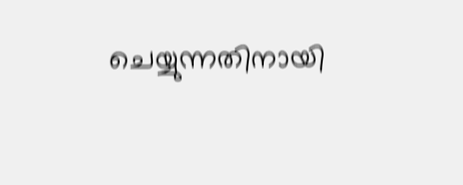ചെയ്യുന്നതിനായി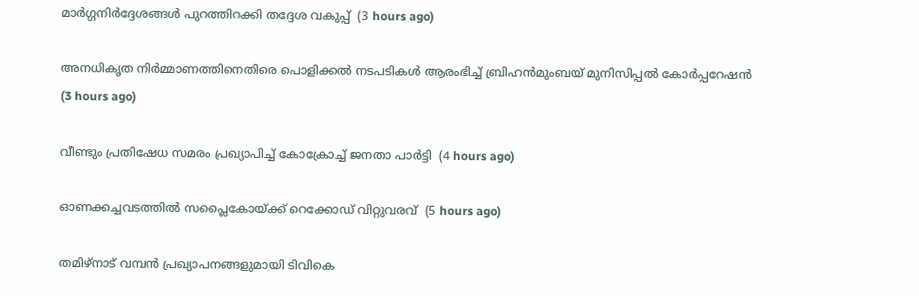മാര്‍ഗ്ഗനിര്‍ദ്ദേശങ്ങള്‍ പുറത്തിറക്കി തദ്ദേശ വകുപ്പ്  (3 hours ago)

അനധികൃത നിര്‍മ്മാണത്തിനെതിരെ പൊളിക്കല്‍ നടപടികള്‍ ആരംഭിച്ച് ബ്രിഹന്‍മുംബയ് മുനിസിപ്പല്‍ കോര്‍പ്പറേഷന്‍  (3 hours ago)

വീണ്ടും പ്രതിഷേധ സമരം പ്രഖ്യാപിച്ച് കോക്രോച്ച് ജനതാ പാര്‍ട്ടി  (4 hours ago)

ഓണക്കച്ചവടത്തില്‍ സപ്ലൈകോയ്ക്ക് റെക്കോഡ് വിറ്റുവരവ്  (5 hours ago)

തമിഴ്‌നാട് വമ്പന്‍ പ്രഖ്യാപനങ്ങളുമായി ടിവികെ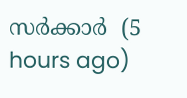സര്‍ക്കാര്‍  (5 hours ago)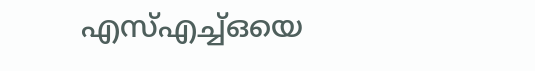എസ്എച്ച്ഒയെ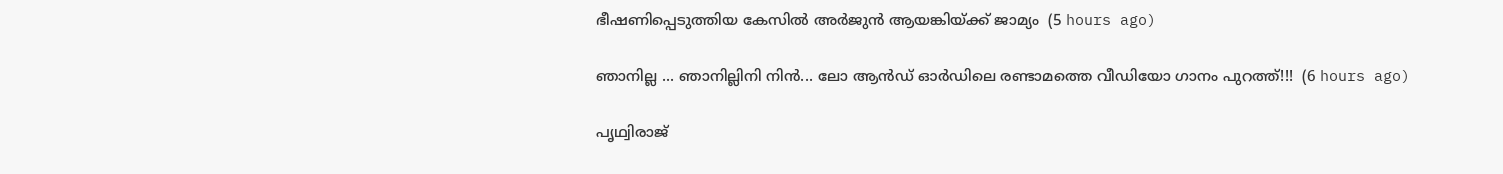ഭീഷണിപ്പെടുത്തിയ കേസില്‍ അര്‍ജുന്‍ ആയങ്കിയ്ക്ക് ജാമ്യം  (5 hours ago)

ഞാനില്ല ... ഞാനില്ലിനി നിൻ... ലോ ആൻഡ് ഓർഡിലെ രണ്ടാമത്തെ വീഡിയോ ഗാനം പുറത്ത്!!!  (6 hours ago)

പൃഥ്വിരാജ്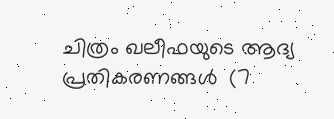ചിത്രം ഖലീഫയുടെ ആദ്യ പ്രതികരണങ്ങള്‍  (7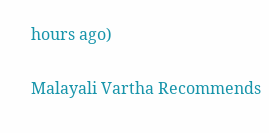hours ago)

Malayali Vartha Recommends